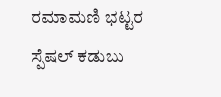ರಮಾಮಣಿ ಭಟ್ಟರ ಸ್ಪೆಷಲ್ ಕಡುಬು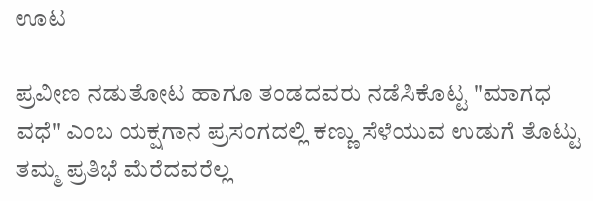ಊಟ

ಪ್ರವೀಣ ನಡುತೋಟ ಹಾಗೂ ತಂಡದವರು ನಡೆಸಿಕೊಟ್ಟ "ಮಾಗಧ ವಧೆ" ಎಂಬ ಯಕ್ಷಗಾನ ಪ್ರಸಂಗದಲ್ಲಿ ಕಣ್ಣು ಸೆಳೆಯುವ ಉಡುಗೆ ತೊಟ್ಟು ತಮ್ಮ ಪ್ರತಿಭೆ ಮೆರೆದವರೆಲ್ಲ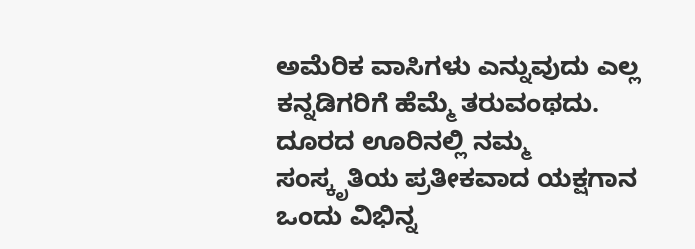ಅಮೆರಿಕ ವಾಸಿಗಳು ಎನ್ನುವುದು ಎಲ್ಲ ಕನ್ನಡಿಗರಿಗೆ ಹೆಮ್ಮೆ ತರುವಂಥದು. ದೂರದ ಊರಿನಲ್ಲಿ ನಮ್ಮ ಸಂಸ್ಕೃತಿಯ ಪ್ರತೀಕವಾದ ಯಕ್ಷಗಾನ ಒಂದು ವಿಭಿನ್ನ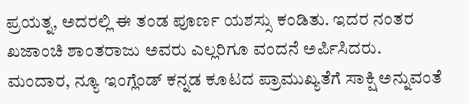ಪ್ರಯತ್ನ, ಅದರಲ್ಲಿ ಈ ತಂಡ ಪೂರ್ಣ ಯಶಸ್ಸು ಕಂಡಿತು. ಇದರ ನಂತರ ಖಜಾಂಚಿ ಶಾಂತರಾಜು ಅವರು ಎಲ್ಲರಿಗೂ ವಂದನೆ ಅರ್ಪಿಸಿದರು.
ಮಂದಾರ, ನ್ಯೂ ಇಂಗ್ಲೆಂಡ್ ಕನ್ನಡ ಕೂಟದ ಪ್ರಾಮುಖ್ಯತೆಗೆ ಸಾಕ್ಷಿ ಅನ್ನುವಂತೆ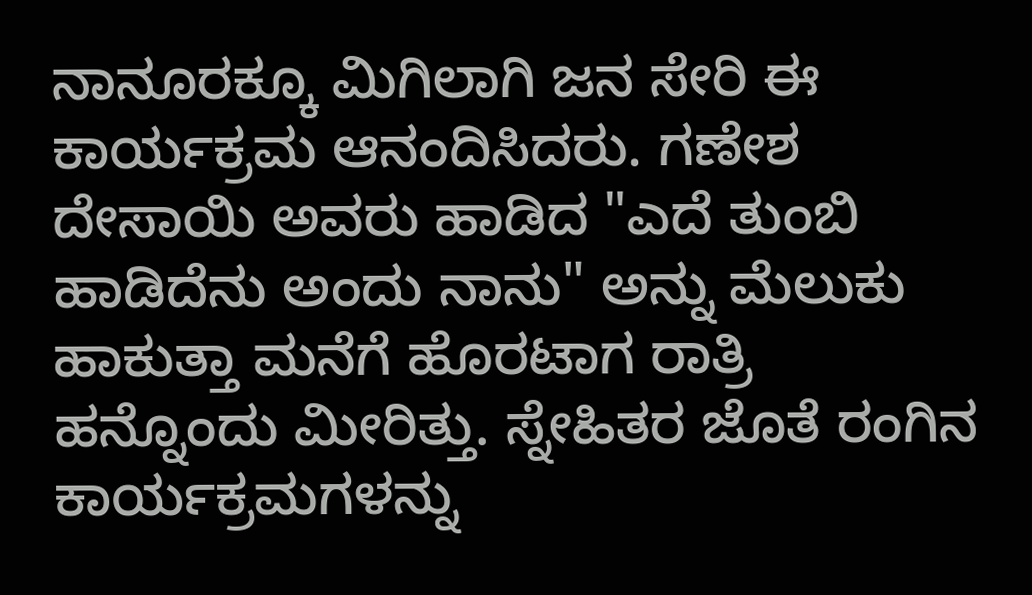ನಾನೂರಕ್ಕೂ ಮಿಗಿಲಾಗಿ ಜನ ಸೇರಿ ಈ ಕಾರ್ಯಕ್ರಮ ಆನಂದಿಸಿದರು. ಗಣೇಶ ದೇಸಾಯಿ ಅವರು ಹಾಡಿದ "ಎದೆ ತುಂಬಿ ಹಾಡಿದೆನು ಅಂದು ನಾನು" ಅನ್ನು ಮೆಲುಕು ಹಾಕುತ್ತಾ ಮನೆಗೆ ಹೊರಟಾಗ ರಾತ್ರಿ ಹನ್ನೊಂದು ಮೀರಿತ್ತು. ಸ್ನೇಹಿತರ ಜೊತೆ ರಂಗಿನ ಕಾರ್ಯಕ್ರಮಗಳನ್ನು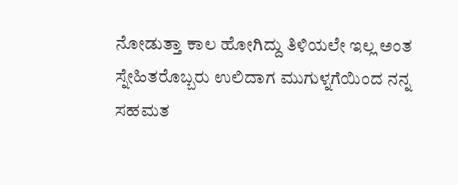ನೋಡುತ್ತಾ ಕಾಲ ಹೋಗಿದ್ದು ತಿಳಿಯಲೇ ಇಲ್ಲ ಅಂತ ಸ್ನೇಹಿತರೊಬ್ಬರು ಉಲಿದಾಗ ಮುಗುಳ್ನಗೆಯಿಂದ ನನ್ನ ಸಹಮತ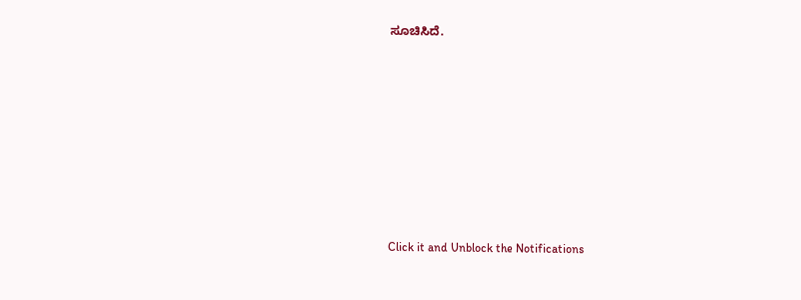ಸೂಚಿಸಿದೆ.











Click it and Unblock the Notifications